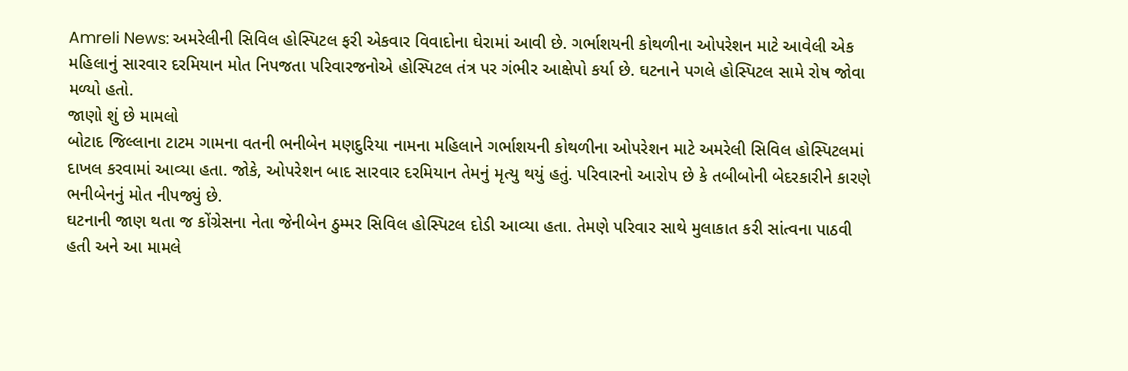Amreli News: અમરેલીની સિવિલ હોસ્પિટલ ફરી એકવાર વિવાદોના ઘેરામાં આવી છે. ગર્ભાશયની કોથળીના ઓપરેશન માટે આવેલી એક મહિલાનું સારવાર દરમિયાન મોત નિપજતા પરિવારજનોએ હોસ્પિટલ તંત્ર પર ગંભીર આક્ષેપો કર્યા છે. ઘટનાને પગલે હોસ્પિટલ સામે રોષ જોવા મળ્યો હતો.
જાણો શું છે મામલો
બોટાદ જિલ્લાના ટાટમ ગામના વતની ભનીબેન મણદુરિયા નામના મહિલાને ગર્ભાશયની કોથળીના ઓપરેશન માટે અમરેલી સિવિલ હોસ્પિટલમાં દાખલ કરવામાં આવ્યા હતા. જોકે, ઓપરેશન બાદ સારવાર દરમિયાન તેમનું મૃત્યુ થયું હતું. પરિવારનો આરોપ છે કે તબીબોની બેદરકારીને કારણે ભનીબેનનું મોત નીપજ્યું છે.
ઘટનાની જાણ થતા જ કોંગ્રેસના નેતા જેનીબેન ઠુમ્મર સિવિલ હોસ્પિટલ દોડી આવ્યા હતા. તેમણે પરિવાર સાથે મુલાકાત કરી સાંત્વના પાઠવી હતી અને આ મામલે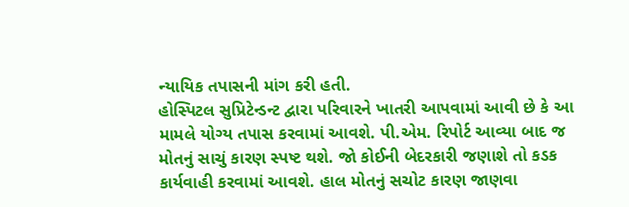ન્યાયિક તપાસની માંગ કરી હતી.
હોસ્પિટલ સુપ્રિટેન્ડન્ટ દ્વારા પરિવારને ખાતરી આપવામાં આવી છે કે આ મામલે યોગ્ય તપાસ કરવામાં આવશે. પી.એમ. રિપોર્ટ આવ્યા બાદ જ મોતનું સાચું કારણ સ્પષ્ટ થશે. જો કોઈની બેદરકારી જણાશે તો કડક કાર્યવાહી કરવામાં આવશે. હાલ મોતનું સચોટ કારણ જાણવા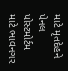માટે મૃતદેહને પેનલ પોસ્ટમોર્ટમ માટે ભાવનગર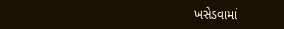ખસેડવામાં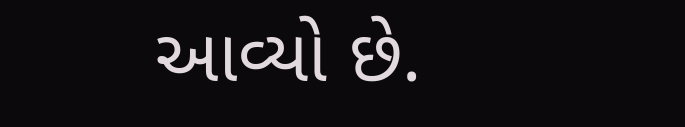આવ્યો છે.